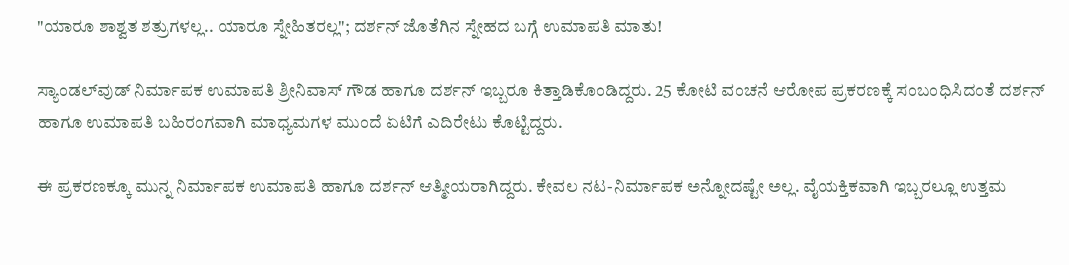"ಯಾರೂ ಶಾಶ್ವತ ಶತ್ರುಗಳಲ್ಲ.. ಯಾರೂ ಸ್ನೇಹಿತರಲ್ಲ"; ದರ್ಶನ್ ಜೊತೆಗಿನ ಸ್ನೇಹದ ಬಗ್ಗೆ ಉಮಾಪತಿ ಮಾತು!

ಸ್ಯಾಂಡಲ್‌ವುಡ್ ನಿರ್ಮಾಪಕ ಉಮಾಪತಿ ಶ್ರೀನಿವಾಸ್ ಗೌಡ ಹಾಗೂ ದರ್ಶನ್ ಇಬ್ಬರೂ ಕಿತ್ತಾಡಿಕೊಂಡಿದ್ದರು. 25 ಕೋಟಿ ವಂಚನೆ ಆರೋಪ ಪ್ರಕರಣಕ್ಕೆ ಸಂಬಂಧಿಸಿದಂತೆ ದರ್ಶನ್ ಹಾಗೂ ಉಮಾಪತಿ ಬಹಿರಂಗವಾಗಿ ಮಾಧ್ಯಮಗಳ ಮುಂದೆ ಏಟಿಗೆ ಎದಿರೇಟು ಕೊಟ್ಟಿದ್ದರು.

ಈ ಪ್ರಕರಣಕ್ಕೂ ಮುನ್ನ ನಿರ್ಮಾಪಕ ಉಮಾಪತಿ ಹಾಗೂ ದರ್ಶನ್ ಆತ್ಮೀಯರಾಗಿದ್ದರು. ಕೇವಲ ನಟ-ನಿರ್ಮಾಪಕ ಅನ್ನೋದಷ್ಟೇ ಅಲ್ಲ. ವೈಯಕ್ತಿಕವಾಗಿ ಇಬ್ಬರಲ್ಲೂ ಉತ್ತಮ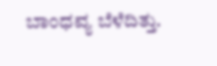ಬಾಂಧವ್ಯ ಬೆಳೆದಿತ್ತು.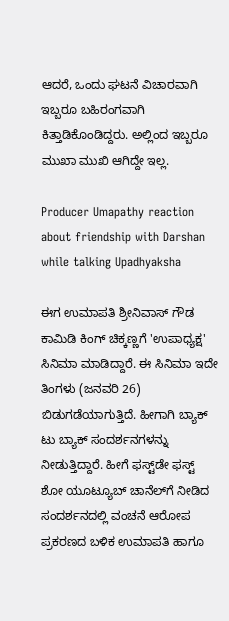ಆದರೆ, ಒಂದು ಘಟನೆ ವಿಚಾರವಾಗಿ ಇಬ್ಬರೂ ಬಹಿರಂಗವಾಗಿ ಕಿತ್ತಾಡಿಕೊಂಡಿದ್ದರು. ಅಲ್ಲಿಂದ ಇಬ್ಬರೂ ಮುಖಾ ಮುಖಿ ಆಗಿದ್ದೇ ಇಲ್ಲ.

Producer Umapathy reaction about friendship with Darshan while talking Upadhyaksha

ಈಗ ಉಮಾಪತಿ ಶ್ರೀನಿವಾಸ್ ಗೌಡ ಕಾಮಿಡಿ ಕಿಂಗ್ ಚಿಕ್ಕಣ್ಣಗೆ 'ಉಪಾಧ್ಯಕ್ಷ' ಸಿನಿಮಾ ಮಾಡಿದ್ದಾರೆ. ಈ ಸಿನಿಮಾ ಇದೇ ತಿಂಗಳು (ಜನವರಿ 26) ಬಿಡುಗಡೆಯಾಗುತ್ತಿದೆ. ಹೀಗಾಗಿ ಬ್ಯಾಕ್ ಟು ಬ್ಯಾಕ್ ಸಂದರ್ಶನಗಳನ್ನು ನೀಡುತ್ತಿದ್ದಾರೆ. ಹೀಗೆ ಫಸ್ಟ್‌ಡೇ ಫಸ್ಟ್ ಶೋ ಯೂಟ್ಯೂಬ್ ಚಾನೆಲ್‌ಗೆ ನೀಡಿದ ಸಂದರ್ಶನದಲ್ಲಿ ವಂಚನೆ ಆರೋಪ ಪ್ರಕರಣದ ಬಳಿಕ ಉಮಾಪತಿ ಹಾಗೂ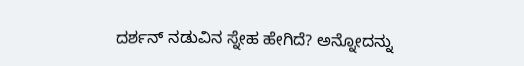ದರ್ಶನ್ ನಡುವಿನ ಸ್ನೇಹ ಹೇಗಿದೆ? ಅನ್ನೋದನ್ನು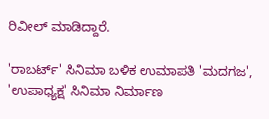ರಿವೀಲ್ ಮಾಡಿದ್ದಾರೆ.

'ರಾಬರ್ಟ್' ಸಿನಿಮಾ ಬಳಿಕ ಉಮಾಪತಿ 'ಮದಗಜ', 'ಉಪಾಧ್ಯಕ್ಷ' ಸಿನಿಮಾ ನಿರ್ಮಾಣ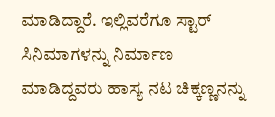ಮಾಡಿದ್ದಾರೆ. ಇಲ್ಲಿವರೆಗೂ ಸ್ಟಾರ್‌ ಸಿನಿಮಾಗಳನ್ನು ನಿರ್ಮಾಣ ಮಾಡಿದ್ದವರು ಹಾಸ್ಯ ನಟ ಚಿಕ್ಕಣ್ಣನನ್ನು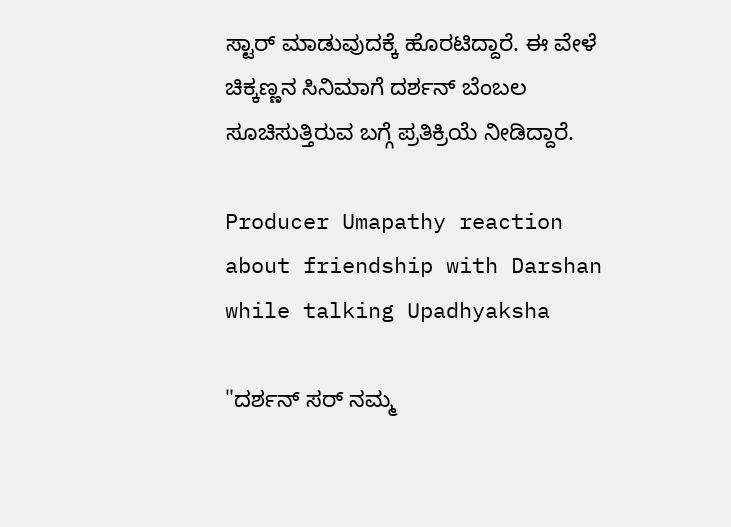ಸ್ಟಾರ್ ಮಾಡುವುದಕ್ಕೆ ಹೊರಟಿದ್ದಾರೆ. ಈ ವೇಳೆ ಚಿಕ್ಕಣ್ಣನ ಸಿನಿಮಾಗೆ ದರ್ಶನ್ ಬೆಂಬಲ ಸೂಚಿಸುತ್ತಿರುವ ಬಗ್ಗೆ ಪ್ರತಿಕ್ರಿಯೆ ನೀಡಿದ್ದಾರೆ.

Producer Umapathy reaction about friendship with Darshan while talking Upadhyaksha

"ದರ್ಶನ್ ಸರ್ ನಮ್ಮ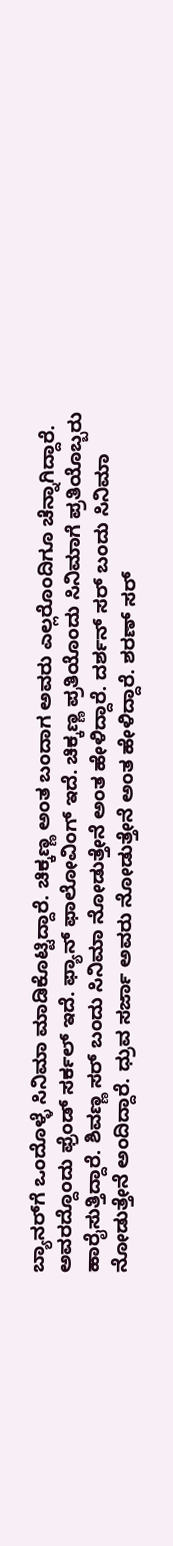ಬ್ಯಾನರ್‌ಗೆ ಒಂದೊಳ್ಳೆ ಸಿನಿಮಾ ಮಾಡಿಕೊಟ್ಟಿದ್ದಾರೆ. ಚಿಕ್ಕಣ್ಣ ಅಂತ ಬಂದಾಗ ಅವರು ಎಲ್ಲರೊಂದಿಗೂ ಚೆನ್ನಾಗಿದ್ದಾರೆ. ಅವರದ್ದೊಂದು ಫ್ರೆಂಡ್ ಸರ್ಕಲ್ ಇದೆ. ಫ್ಯಾನ್ ಫಾಲೋವಿಂಗ್ ಇದೆ. ಚಿಕ್ಕಣ್ಣ ಪ್ರತಿಯೊಂದು ಸಿನಿಮಾಗೆ ಪ್ರತಿಯೊಬ್ಬರು ಹಾರೈಸುತ್ತಿದ್ದಾರೆ. ಶಿವಣ್ಣ ಸರ್ ಬಂದು ಸಿನಿಮಾ ನೋಡುತ್ತೇನೆ ಅಂತ ಹೇಳಿದ್ದಾರೆ. ದರ್ಶನ್ ಸರ್ ಬಂದು ಸಿನಿಮಾ ನೋಡುತ್ತೇನೆ ಅಂದಿದ್ದಾರೆ. ಧ್ರುವ ಸರ್ಜಾ ಅವರು ನೋಡುತ್ತೇನೆ ಅಂತ ಹೇಳಿದ್ದಾರೆ. ಶರಣ್ ಸರ್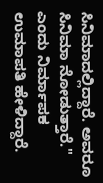ಸಿನಿಮಾದಲ್ಲಿದ್ದಾರೆ. ಅವರೂ ಸಿನಿಮಾ ನೋಡುತ್ತಾರೆ." ಎಂದು ನಿರ್ಮಾಪಕ ಉಮಾಪತಿ ಹೇಳಿದ್ದಾರೆ.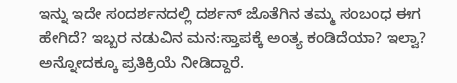ಇನ್ನು ಇದೇ ಸಂದರ್ಶನದಲ್ಲಿ ದರ್ಶನ್ ಜೊತೆಗಿನ ತಮ್ಮ ಸಂಬಂಧ ಈಗ ಹೇಗಿದೆ? ಇಬ್ಬರ ನಡುವಿನ ಮನ:ಸ್ತಾಪಕ್ಕೆ ಅಂತ್ಯ ಕಂಡಿದೆಯಾ? ಇಲ್ವಾ? ಅನ್ನೋದಕ್ಕೂ ಪ್ರತಿಕ್ರಿಯೆ ನೀಡಿದ್ದಾರೆ.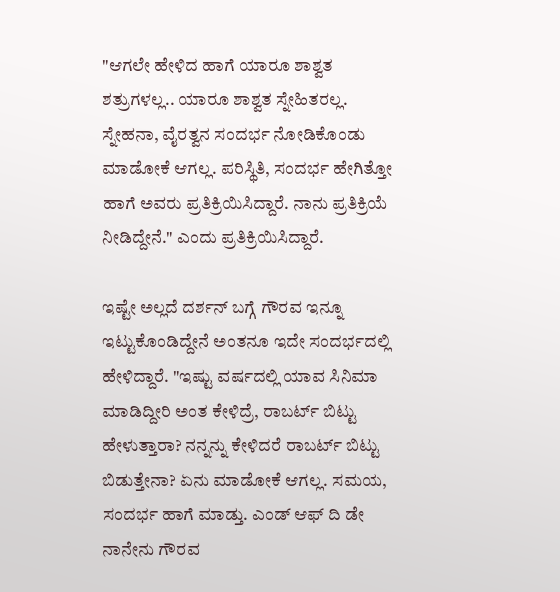"ಆಗಲೇ ಹೇಳಿದ ಹಾಗೆ ಯಾರೂ ಶಾಶ್ವತ ಶತ್ರುಗಳಲ್ಲ.. ಯಾರೂ ಶಾಶ್ವತ ಸ್ನೇಹಿತರಲ್ಲ. ಸ್ನೇಹನಾ, ವೈರತ್ವನ ಸಂದರ್ಭ ನೋಡಿಕೊಂಡು ಮಾಡೋಕೆ ಆಗಲ್ಲ. ಪರಿಸ್ಥಿತಿ, ಸಂದರ್ಭ ಹೇಗಿತ್ತೋ ಹಾಗೆ ಅವರು ಪ್ರತಿಕ್ರಿಯಿಸಿದ್ದಾರೆ. ನಾನು ಪ್ರತಿಕ್ರಿಯೆ ನೀಡಿದ್ದೇನೆ." ಎಂದು ಪ್ರತಿಕ್ರಿಯಿಸಿದ್ದಾರೆ.

ಇಷ್ಟೇ ಅಲ್ಲದೆ ದರ್ಶನ್ ಬಗ್ಗೆ ಗೌರವ ಇನ್ನೂ ಇಟ್ಟುಕೊಂಡಿದ್ದೇನೆ ಅಂತನೂ ಇದೇ ಸಂದರ್ಭದಲ್ಲಿ ಹೇಳಿದ್ದಾರೆ. "ಇಷ್ಟು ವರ್ಷದಲ್ಲಿ ಯಾವ ಸಿನಿಮಾ ಮಾಡಿದ್ದೀರಿ ಅಂತ ಕೇಳಿದ್ರೆ, ರಾಬರ್ಟ್ ಬಿಟ್ಟು ಹೇಳುತ್ತಾರಾ? ನನ್ನನ್ನು ಕೇಳಿದರೆ ರಾಬರ್ಟ್ ಬಿಟ್ಟು ಬಿಡುತ್ತೇನಾ? ಏನು ಮಾಡೋಕೆ ಆಗಲ್ಲ. ಸಮಯ, ಸಂದರ್ಭ ಹಾಗೆ ಮಾಡ್ತು. ಎಂಡ್ ಆಫ್ ದಿ ಡೇ ನಾನೇನು ಗೌರವ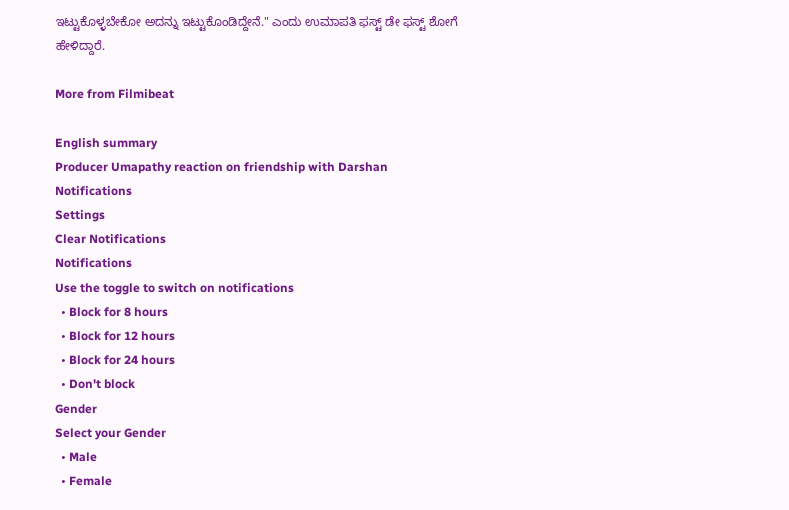ಇಟ್ಟುಕೊಳ್ಳಬೇಕೋ ಅದನ್ನು ಇಟ್ಟುಕೊಂಡಿದ್ದೇನೆ." ಎಂದು ಉಮಾಪತಿ ಫಸ್ಟ್ ಡೇ ಫಸ್ಟ್ ಶೋಗೆ ಹೇಳಿದ್ದಾರೆ.

More from Filmibeat

English summary
Producer Umapathy reaction on friendship with Darshan
Notifications
Settings
Clear Notifications
Notifications
Use the toggle to switch on notifications
  • Block for 8 hours
  • Block for 12 hours
  • Block for 24 hours
  • Don't block
Gender
Select your Gender
  • Male
  • Female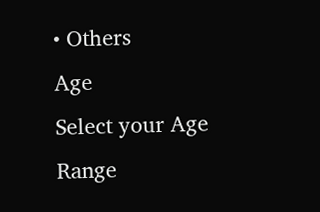• Others
Age
Select your Age Range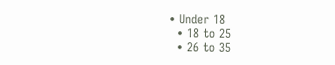• Under 18
  • 18 to 25
  • 26 to 35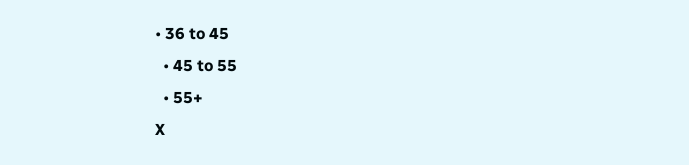• 36 to 45
  • 45 to 55
  • 55+
X